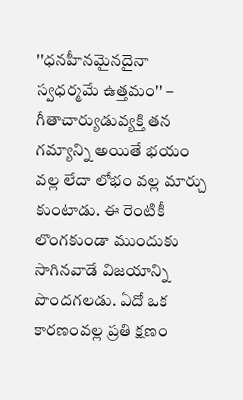''ధనహీనమైనదైనా స్వధర్మమే ఉత్తమం'' – గీతాచార్యుడువ్యక్తి తన గమ్యాన్ని అయితే భయం వల్ల లేదా లోభం వల్ల మార్చు కుంటాడు. ఈ రెంటికీ లొంగకుండా ముందుకు సాగినవాడే విజయాన్ని పొందగలడు. ఏదో ఒక కారణంవల్ల ప్రతి క్షణం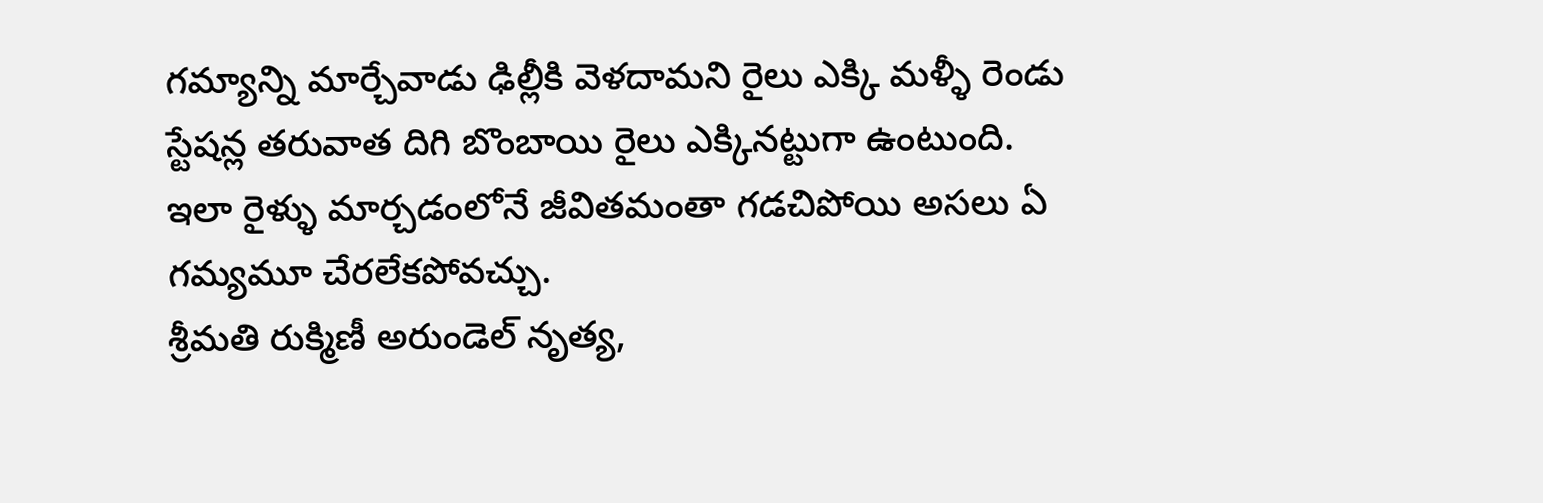గమ్యాన్ని మార్చేవాడు ఢిల్లీకి వెళదామని రైలు ఎక్కి మళ్ళీ రెండు స్టేషన్ల తరువాత దిగి బొంబాయి రైలు ఎక్కినట్టుగా ఉంటుంది. ఇలా రైళ్ళు మార్చడంలోనే జీవితమంతా గడచిపోయి అసలు ఏ గమ్యమూ చేరలేకపోవచ్చు.
శ్రీమతి రుక్మిణీ అరుండెల్ నృత్య,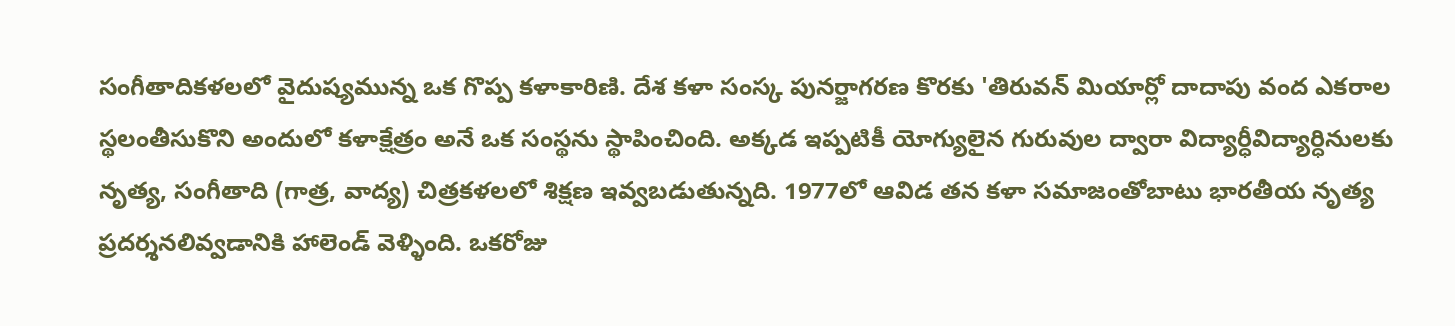సంగీతాదికళలలో వైదుష్యమున్న ఒక గొప్ప కళాకారిణి. దేశ కళా సంస్క పునర్జాగరణ కొరకు 'తిరువన్ మియార్లో దాదాపు వంద ఎకరాల స్థలంతీసుకొని అందులో కళాక్షేత్రం అనే ఒక సంస్థను స్థాపించింది. అక్కడ ఇప్పటికీ యోగ్యులైన గురువుల ద్వారా విద్యార్ధీవిద్యార్ధినులకు నృత్య, సంగీతాది (గాత్ర, వాద్య) చిత్రకళలలో శిక్షణ ఇవ్వబడుతున్నది. 1977లో ఆవిడ తన కళా సమాజంతోబాటు భారతీయ నృత్య ప్రదర్శనలివ్వడానికి హాలెండ్ వెళ్ళింది. ఒకరోజు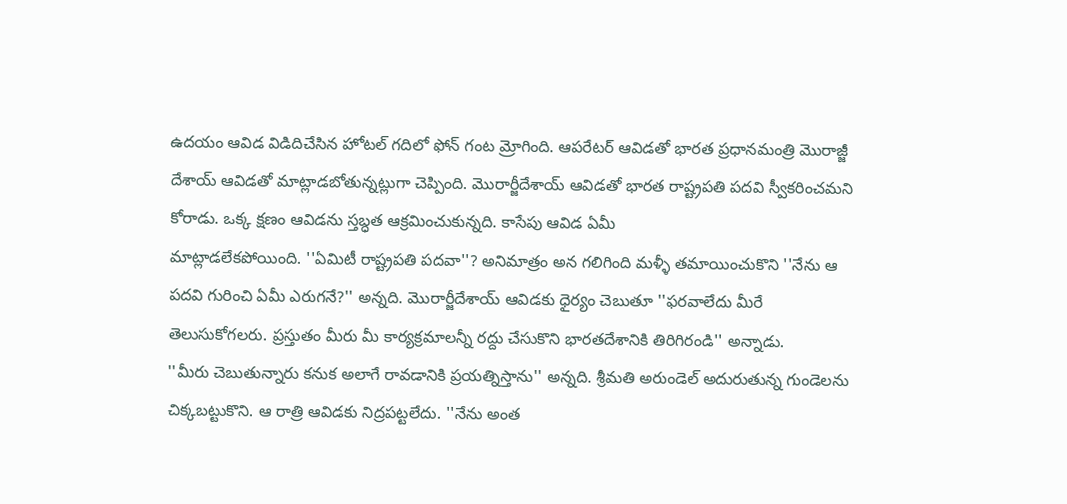ఉదయం ఆవిడ విడిదిచేసిన హోటల్ గదిలో ఫోన్ గంట మ్రోగింది. ఆపరేటర్ ఆవిడతో భారత ప్రధానమంత్రి మొరాజ్జీ దేశాయ్ ఆవిడతో మాట్లాడబోతున్నట్లుగా చెప్పింది. మొరార్జీదేశాయ్ ఆవిడతో భారత రాష్ట్రపతి పదవి స్వీకరించమని కోరాడు. ఒక్క క్షణం ఆవిడను స్తబ్ధత ఆక్రమించుకున్నది. కాసేపు ఆవిడ ఏమీ
మాట్లాడలేకపోయింది. ''ఏమిటీ రాష్ట్రపతి పదవా''? అనిమాత్రం అన గలిగింది మళ్ళీ తమాయించుకొని ''నేను ఆ పదవి గురించి ఏమీ ఎరుగనే?'' అన్నది. మొరార్జీదేశాయ్ ఆవిడకు ధైర్యం చెబుతూ ''ఫరవాలేదు మీరే తెలుసుకోగలరు. ప్రస్తుతం మీరు మీ కార్యక్రమాలన్నీ రద్దు చేసుకొని భారతదేశానికి తిరిగిరండి'' అన్నాడు.
''మీరు చెబుతున్నారు కనుక అలాగే రావడానికి ప్రయత్నిస్తాను'' అన్నది. శ్రీమతి అరుండెల్ అదురుతున్న గుండెలను చిక్కబట్టుకొని. ఆ రాత్రి ఆవిడకు నిద్రపట్టలేదు. ''నేను అంత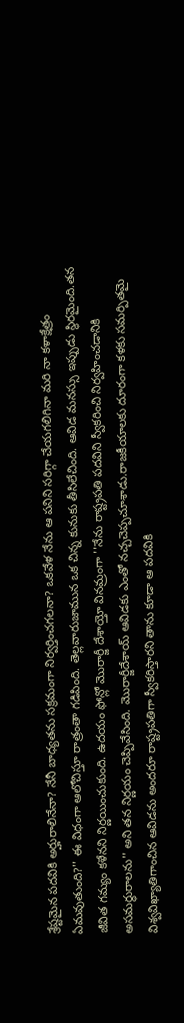శ్రేష్టమైన పదవికి అర్హురాలినేనా? నేనీ బాధ్యతను సక్రమంగా నిర్వర్తించగలనా? ఒకవేళ నేను ఆ పనిని సరిగ్గా చేయగలిగినా మరి నా కళాక్షేత్రం ఏమవుతుంది?'' ఈ విధంగా ఆలోచిస్తూ రాత్రంతా గడిపింది. తెల్లవారుజామున ఒక చిన్న కునుకు తీసిలేచింది. ఆవిడ మనస్సు ఇప్పుడు స్థిరమైంది.తన జీవిత గమ్యం కళేనని నిర్ణయించుకుంది. ఉదయం ఫోన్లో మొరార్జీ దేశాయ్తో వినమ్రంగా ''నేను రాష్ట్రపతి పదవిని స్వీకరించి నిర్వహించడానికి అసమర్ధురాలను'' అని తన నిర్ణయం చెప్పివేసింది. మొరార్జీదేశాయ్ ఆవిడకు ఎంతో నచ్చచెప్పచూశాడు.రాజకీయాలకు దూరంగా కళకు సమర్పితమై విశ్వవిఖ్యాతిగాంచిన ఆవిడను అందరూ రాష్ట్రపతిగా స్వీకరిస్తారని తాను కూడా ఆ పదవికి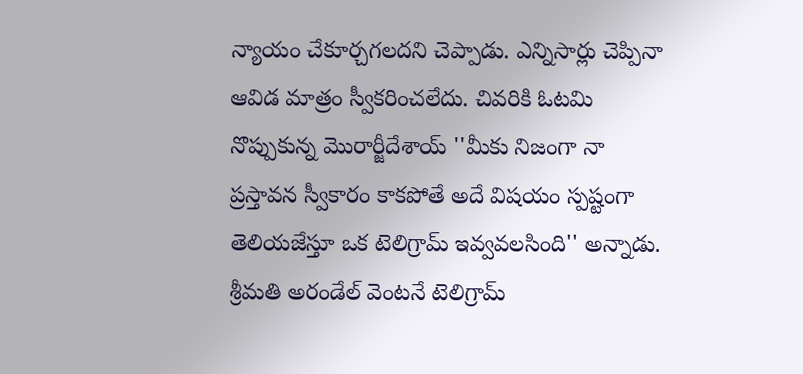న్యాయం చేకూర్చగలదని చెప్పాడు. ఎన్నిసార్లు చెప్పినా ఆవిడ మాత్రం స్వీకరించలేదు. చివరికి ఓటమి నొప్పుకున్న మొరార్జీదేశాయ్ ''మీకు నిజంగా నా ప్రస్తావన స్వీకారం కాకపోతే అదే విషయం స్పష్టంగా తెలియజేస్తూ ఒక టెలిగ్రామ్ ఇవ్వవలసింది'' అన్నాడు. శ్రీమతి అరండేల్ వెంటనే టెలిగ్రామ్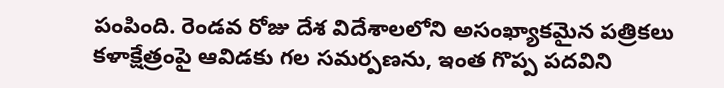పంపింది. రెండవ రోజు దేశ విదేశాలలోని అసంఖ్యాకమైన పత్రికలు కళాక్షేత్రంపై ఆవిడకు గల సమర్పణను, ఇంత గొప్ప పదవిని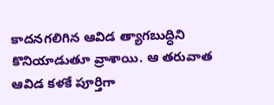కాదనగలిగిన ఆవిడ త్యాగబుద్ధిని కొనియాడుతూ వ్రాశాయి. ఆ తరువాత ఆవిడ కళకే పూర్తిగా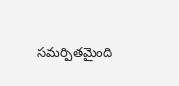సమర్పితమైంది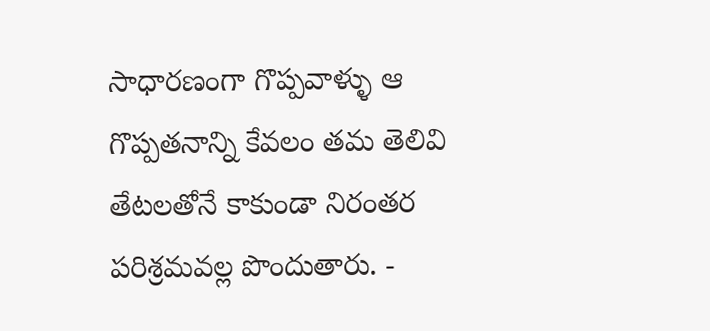సాధారణంగా గొప్పవాళ్ళు ఆ గొప్పతనాన్ని కేవలం తమ తెలివి తేటలతోనే కాకుండా నిరంతర పరిశ్రమవల్ల పొందుతారు. -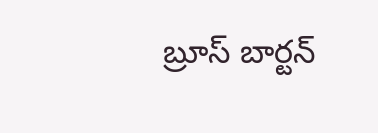బ్రూస్ బార్టన్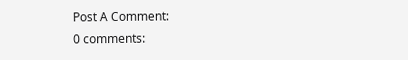Post A Comment:
0 comments: